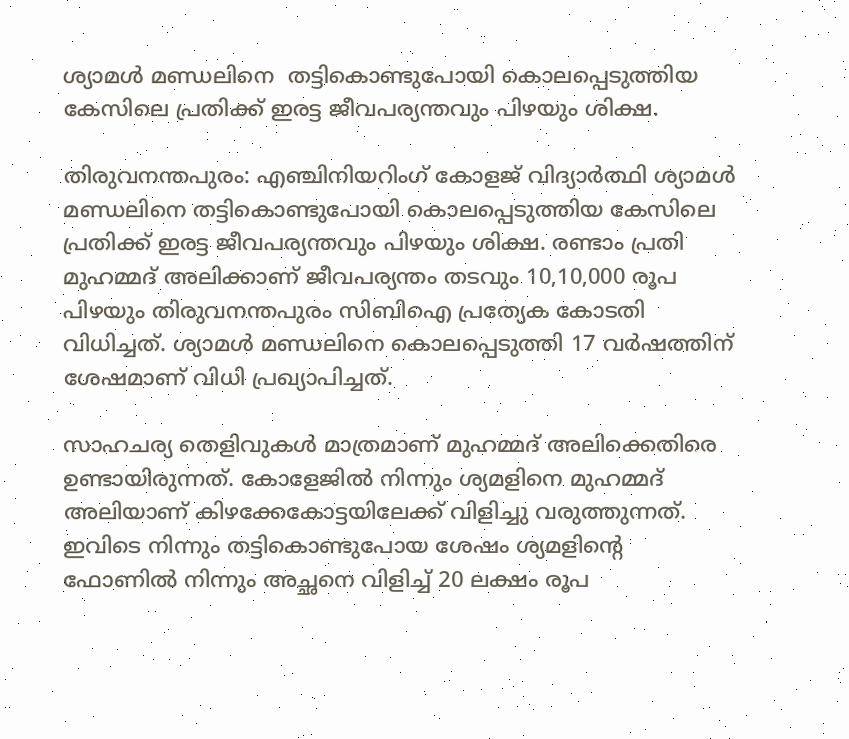ശ്യാമള്‍ മണ്ഡലിനെ  തട്ടികൊണ്ടുപോയി കൊലപ്പെടുത്തിയ കേസിലെ പ്രതിക്ക് ഇരട്ട ജീവപര്യന്തവും പിഴയും ശിക്ഷ.

തിരുവനന്തപുരം: എഞ്ചിനിയറിംഗ് കോളജ് വിദ്യാര്‍ത്ഥി ശ്യാമള്‍ മണ്ഡലിനെ തട്ടികൊണ്ടുപോയി കൊലപ്പെടുത്തിയ കേസിലെ പ്രതിക്ക് ഇരട്ട ജീവപര്യന്തവും പിഴയും ശിക്ഷ. രണ്ടാം പ്രതി മുഹമ്മദ് അലിക്കാണ് ജീവപര്യന്തം തടവും 10,10,000 രൂപ പിഴയും തിരുവനന്തപുരം സിബിഐ പ്രത്യേക കോടതി വിധിച്ചത്. ശ്യാമള്‍ മണ്ഡലിനെ കൊലപ്പെടുത്തി 17 വര്‍ഷത്തിന് ശേഷമാണ് വിധി പ്രഖ്യാപിച്ചത്.

സാഹചര്യ തെളിവുകള്‍ മാത്രമാണ് മുഹമ്മദ് അലിക്കെതിരെ ഉണ്ടായിരുന്നത്. കോളേജില്‍ നിന്നും ശ്യമളിനെ മുഹമ്മദ് അലിയാണ് കിഴക്കേകോട്ടയിലേക്ക് വിളിച്ചു വരുത്തുന്നത്. ഇവിടെ നിന്നും തട്ടികൊണ്ടുപോയ ശേഷം ശ്യമളിന്റെ ഫോണില്‍ നിന്നും അച്ഛനെ വിളിച്ച് 20 ലക്ഷം രൂപ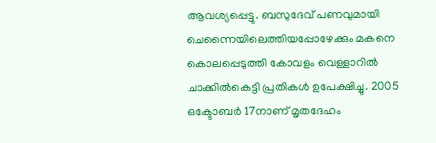ആവശ്യപ്പെട്ടു. ബസുദേവ് പണവുമായി ചെന്നൈയിലെത്തിയപ്പോഴേക്കും മകനെ കൊലപ്പെടുത്തി കോവളം വെള്ളാറില്‍ ചാക്കില്‍കെട്ടി പ്രതികള്‍ ഉപേക്ഷിച്ചു. 2005 ഒക്ടോബര്‍ 17നാണ് മൃതദേഹം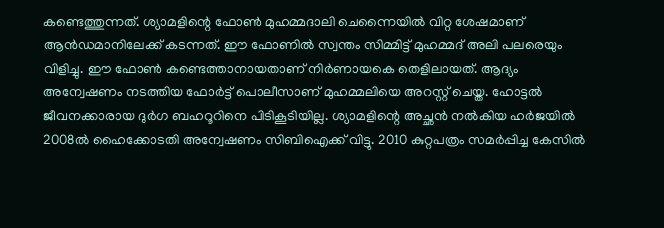കണ്ടെത്തുന്നത്. ശ്യാമളിന്റെ ഫോണ്‍ മുഹമ്മദാലി ചെന്നൈയില്‍ വിറ്റ ശേഷമാണ് ആന്‍ഡമാനിലേക്ക് കടന്നത്. ഈ ഫോണില്‍ സ്വന്തം സിമ്മിട്ട് മുഹമ്മദ് അലി പലരെയും വിളിച്ചു. ഈ ഫോണ്‍ കണ്ടെത്താനായതാണ് നിര്‍ണായകെ തെളിലായത്. ആദ്യം അന്വേഷണം നടത്തിയ ഫോര്‍ട്ട് പൊലീസാണ് മുഹമ്മലിയെ അറസ്റ്റ് ചെയ്ത. ഹോട്ടല്‍ ജീവനക്കാരായ ദുര്‍ഗ ബഹറൂറിനെ പിടികൂടിയില്ല. ശ്യാമളിന്റെ അച്ഛന്‍ നല്‍കിയ ഹര്‍ജയില്‍ 2008ല്‍ ഹൈക്കോടതി അന്വേഷണം സിബിഐക്ക് വിട്ടു. 2010 കുറ്റപത്രം സമര്‍പ്പിച്ച കേസില്‍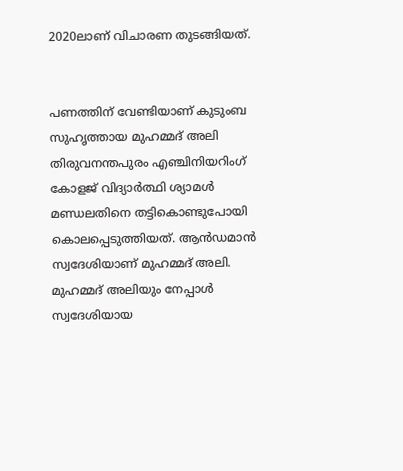2020ലാണ് വിചാരണ തുടങ്ങിയത്.


പണത്തിന് വേണ്ടിയാണ് കുടുംബ സുഹൃത്തായ മുഹമ്മദ് അലി തിരുവനന്തപുരം എഞ്ചിനിയറിംഗ് കോളജ് വിദ്യാര്‍ത്ഥി ശ്യാമള്‍ മണ്ഡലതിനെ തട്ടികൊണ്ടുപോയി കൊലപ്പെടുത്തിയത്. ആന്‍ഡമാന്‍ സ്വദേശിയാണ് മുഹമ്മദ് അലി. മുഹമ്മദ് അലിയും നേപ്പാള്‍ സ്വദേശിയായ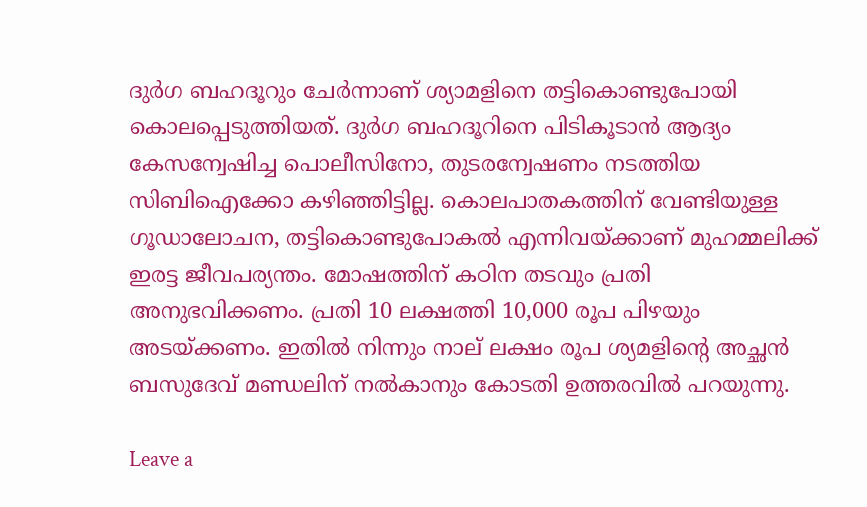ദുര്‍ഗ ബഹദൂറും ചേര്‍ന്നാണ് ശ്യാമളിനെ തട്ടികൊണ്ടുപോയി കൊലപ്പെടുത്തിയത്. ദുര്‍ഗ ബഹദൂറിനെ പിടികൂടാന്‍ ആദ്യം കേസന്വേഷിച്ച പൊലീസിനോ, തുടരന്വേഷണം നടത്തിയ സിബിഐക്കോ കഴിഞ്ഞിട്ടില്ല. കൊലപാതകത്തിന് വേണ്ടിയുള്ള ഗൂഡാലോചന, തട്ടികൊണ്ടുപോകല്‍ എന്നിവയ്ക്കാണ് മുഹമ്മലിക്ക് ഇരട്ട ജീവപര്യന്തം. മോഷത്തിന് കഠിന തടവും പ്രതി അനുഭവിക്കണം. പ്രതി 10 ലക്ഷത്തി 10,000 രൂപ പിഴയും അടയ്ക്കണം. ഇതില്‍ നിന്നും നാല് ലക്ഷം രൂപ ശ്യമളിന്റെ അച്ഛന്‍ ബസുദേവ് മണ്ഡലിന് നല്‍കാനും കോടതി ഉത്തരവില്‍ പറയുന്നു.

Leave a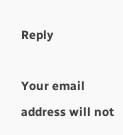Reply

Your email address will not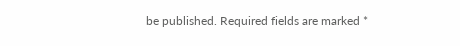be published. Required fields are marked *